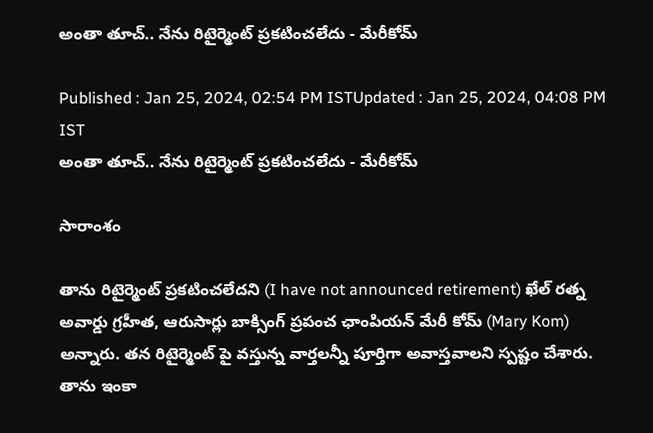అంతా తూచ్.. నేను రిటైర్మెంట్ ప్రకటించలేదు - మేరీకోమ్

Published : Jan 25, 2024, 02:54 PM ISTUpdated : Jan 25, 2024, 04:08 PM IST
అంతా తూచ్.. నేను రిటైర్మెంట్ ప్రకటించలేదు - మేరీకోమ్

సారాంశం

తాను రిటైర్మెంట్ ప్రకటించలేదని (I have not announced retirement) ఖేల్ రత్న అవార్డు గ్రహీత, ఆరుసార్లు బాక్సింగ్ ప్రపంచ ఛాంపియన్ మేరీ కోమ్ (Mary Kom) అన్నారు. తన రిటైర్మెంట్ పై వస్తున్న వార్తలన్నీ పూర్తిగా అవాస్తవాలని స్పష్టం చేశారు. తాను ఇంకా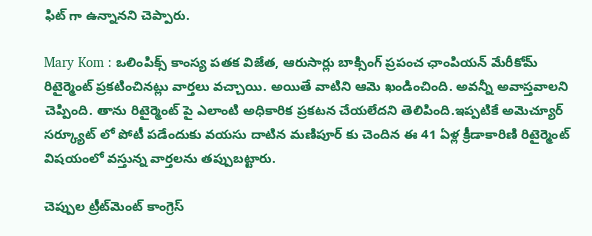ఫిట్ గా ఉన్నానని చెప్పారు.

Mary Kom : ఒలింపిక్స్ కాంస్య పతక విజేత, ఆరుసార్లు బాక్సింగ్ ప్రపంచ ఛాంపియన్ మేరీకోమ్ రిటైర్మెంట్ ప్రకటించినట్లు వార్తలు వచ్చాయి. అయితే వాటిని ఆమె ఖండించింది. అవన్నీ అవాస్తవాలని చెప్పింది. తాను రిటైర్మెంట్ పై ఎలాంటి అధికారిక ప్రకటన చేయలేదని తెలిపింది.ఇప్పటికే అమెచ్యూర్ సర్క్యూట్ లో పోటీ పడేందుకు వయసు దాటిన మణిపూర్ కు చెందిన ఈ 41 ఏళ్ల క్రీడాకారిణి రిటైర్మెంట్ విషయంలో వస్తున్న వార్తలను తప్పుబట్టారు.

చెప్పుల ట్రీట్‌మెంట్‌ కాంగ్రెస్‌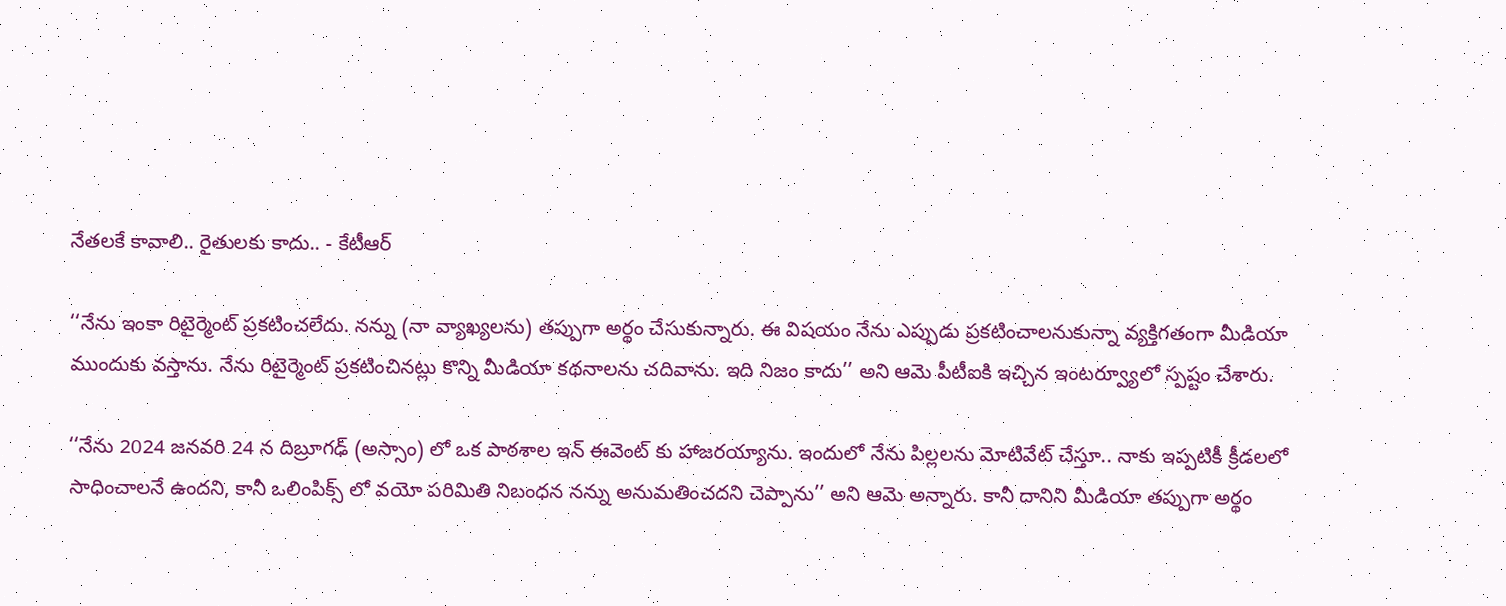నేతలకే కావాలి.. రైతులకు కాదు.. - కేటీఆర్‌

‘‘నేను ఇంకా రిటైర్మెంట్ ప్రకటించలేదు. నన్ను (నా వ్యాఖ్యలను) తప్పుగా అర్థం చేసుకున్నారు. ఈ విషయం నేను ఎప్పుడు ప్రకటించాలనుకున్నా వ్యక్తిగతంగా మీడియా ముందుకు వస్తాను. నేను రిటైర్మెంట్ ప్రకటించినట్లు కొన్ని మీడియా కథనాలను చదివాను. ఇది నిజం కాదు’’ అని ఆమె పీటీఐకి ఇచ్చిన ఇంటర్వ్యూలో స్పష్టం చేశారు.

‘‘నేను 2024 జనవరి 24 న దిబ్రూగఢ్ (అస్సాం) లో ఒక పాఠశాల ఇన్ ఈవెంట్ కు హాజరయ్యాను. ఇందులో నేను పిల్లలను మోటివేట్ చేస్తూ.. నాకు ఇప్పటికీ క్రీడలలో సాధించాలనే ఉందని, కానీ ఒలింపిక్స్ లో వయో పరిమితి నిబంధన నన్ను అనుమతించదని చెప్పాను’’ అని ఆమె అన్నారు. కానీ దానిని మీడియా తప్పుగా అర్థం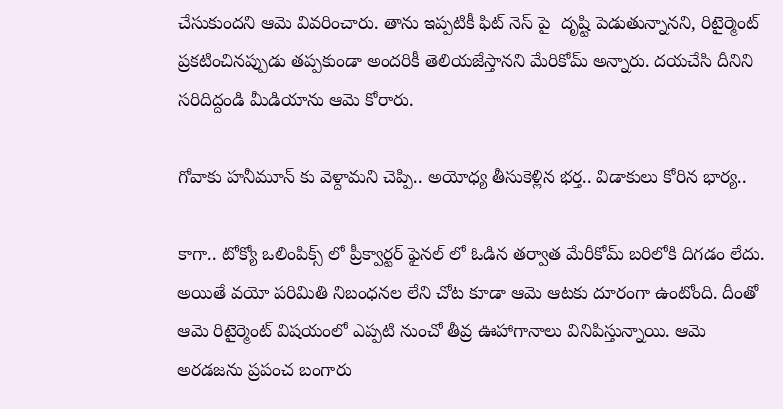చేసుకుందని ఆమె వివరించారు. తాను ఇప్పటికీ ఫిట్ నెస్ పై  దృష్టి పెడుతున్నానని, రిటైర్మెంట్ ప్రకటించినప్పుడు తప్పకుండా అందరికీ తెలియజేస్తానని మేరికోమ్ అన్నారు. దయచేసి దీనిని సరిదిద్దండి మీడియాను ఆమె కోరారు.

గోవాకు హనీమూన్ కు వెళ్దామని చెప్పి.. అయోధ్య తీసుకెళ్లిన భర్త.. విడాకులు కోరిన భార్య..

కాగా.. టోక్యో ఒలింపిక్స్ లో ప్రీక్వార్టర్ ఫైనల్ లో ఓడిన తర్వాత మేరీకోమ్ బరిలోకి దిగడం లేదు. అయితే వయో పరిమితి నిబంధనల లేని చోట కూడా ఆమె ఆటకు దూరంగా ఉంటోంది. దీంతో ఆమె రిటైర్మెంట్ విషయంలో ఎప్పటి నుంచో తీవ్ర ఊహాగానాలు వినిపిస్తున్నాయి. ఆమె అరడజను ప్రపంచ బంగారు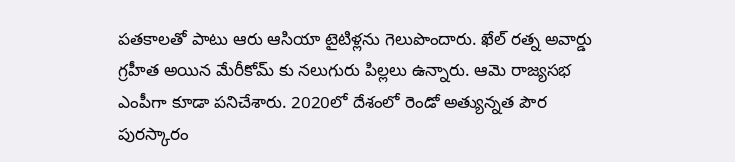పతకాలతో పాటు ఆరు ఆసియా టైటిళ్లను గెలుపొందారు. ఖేల్ రత్న అవార్డు గ్రహీత అయిన మేరీకోమ్ కు నలుగురు పిల్లలు ఉన్నారు. ఆమె రాజ్యసభ ఎంపీగా కూడా పనిచేశారు. 2020లో దేశంలో రెండో అత్యున్నత పౌర పురస్కారం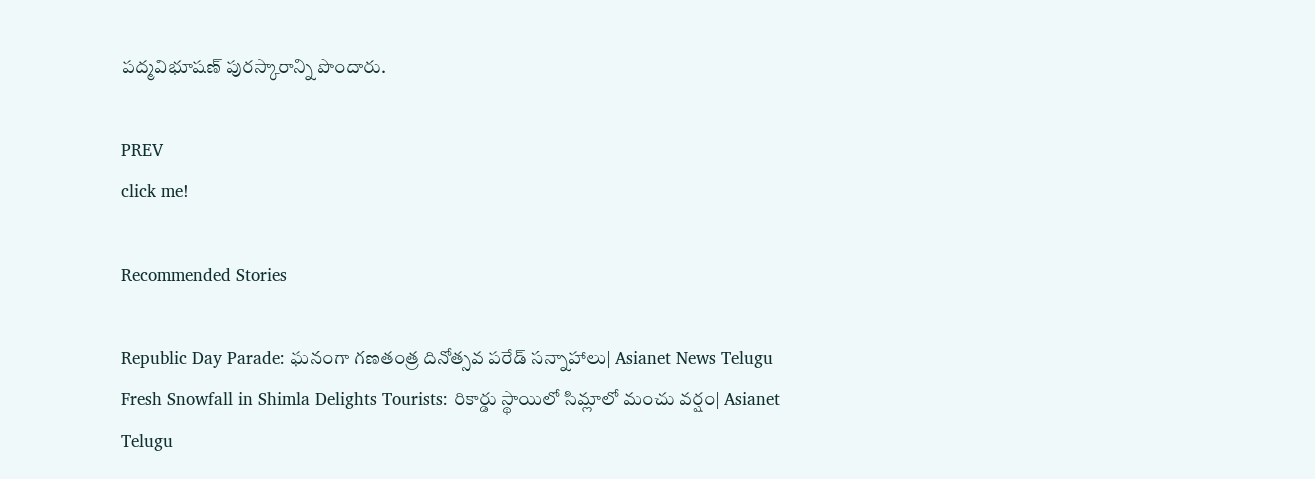పద్మవిభూషణ్ పురస్కారాన్ని పొందారు.

PREV
click me!

Recommended Stories

Republic Day Parade: ఘనంగా గణతంత్ర దినోత్సవ పరేడ్ సన్నాహాలు| Asianet News Telugu
Fresh Snowfall in Shimla Delights Tourists: రికార్డు స్థాయిలో సిమ్లాలో మంచు వర్షం| Asianet Telugu